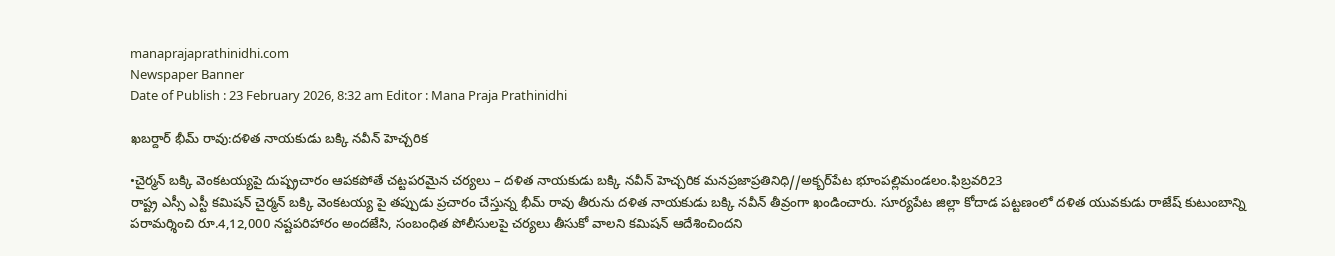manaprajaprathinidhi.com
Newspaper Banner
Date of Publish : 23 February 2026, 8:32 am Editor : Mana Praja Prathinidhi

ఖబర్దార్ భీమ్ రావు:దళిత నాయకుడు బక్కి నవీన్ హెచ్చరిక

•చైర్మన్ బక్కి వెంకటయ్యపై దుష్ప్రచారం ఆపకపోతే చట్టపరమైన చర్యలు – దళిత నాయకుడు బక్కి నవీన్ హెచ్చరిక మనప్రజాప్రతినిధి//అక్బర్‌పేట భూంపల్లిమండలం.ఫిబ్రవరి23
రాష్ట్ర ఎస్సీ ఎస్టీ కమిషన్ చైర్మన్ బక్కి వెంకటయ్య పై తప్పుడు ప్రచారం చేస్తున్న భీమ్ రావు తీరును దళిత నాయకుడు బక్కి నవీన్ తీవ్రంగా ఖండించారు. సూర్యపేట జిల్లా కోదాడ పట్టణంలో దళిత యువకుడు రాజేష్ కుటుంబాన్ని పరామర్శించి రూ.4,12,000 నష్టపరిహారం అందజేసి, సంబంధిత పోలీసులపై చర్యలు తీసుకో వాలని కమిషన్ ఆదేశించిందని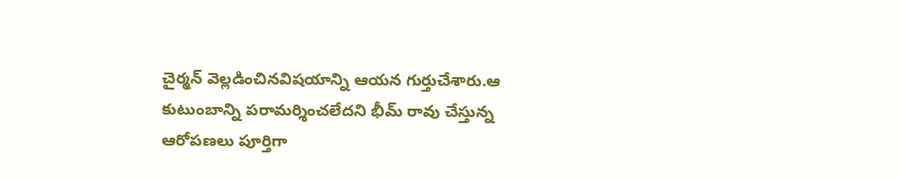చైర్మన్ వెల్లడించినవిషయాన్ని ఆయన గుర్తుచేశారు.ఆ కుటుంబాన్ని పరామర్శించలేదని భీమ్ రావు చేస్తున్న ఆరోపణలు పూర్తిగా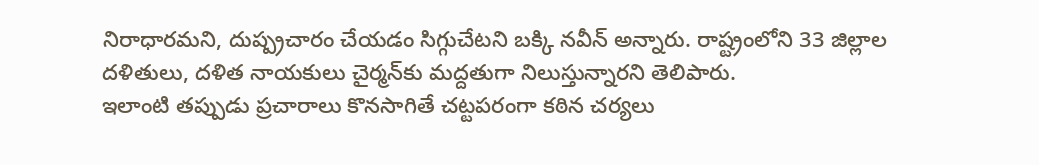నిరాధారమని, దుష్ప్రచారం చేయడం సిగ్గుచేటని బక్కి నవీన్ అన్నారు. రాష్ట్రంలోని 33 జిల్లాల దళితులు, దళిత నాయకులు చైర్మన్‌కు మద్దతుగా నిలుస్తున్నారని తెలిపారు.
ఇలాంటి తప్పుడు ప్రచారాలు కొనసాగితే చట్టపరంగా కఠిన చర్యలు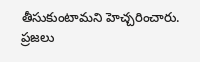తీసుకుంటామని హెచ్చరించారు. ప్రజలు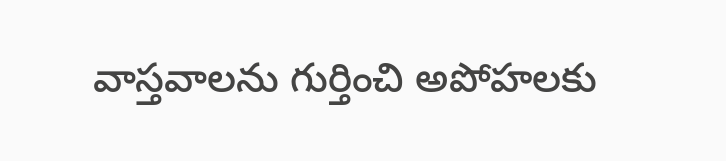వాస్తవాలను గుర్తించి అపోహలకు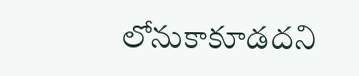లోనుకాకూడదని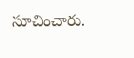సూచించారు.